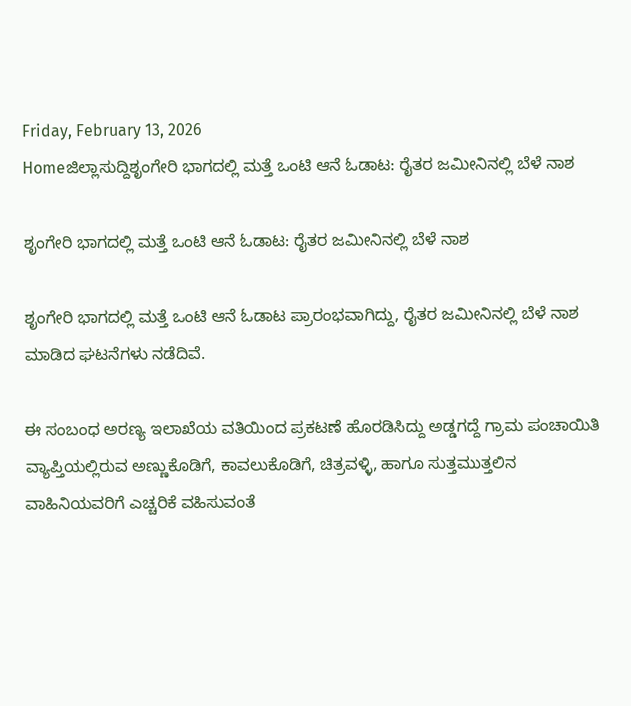Friday, February 13, 2026
Homeಜಿಲ್ಲಾಸುದ್ದಿಶೃಂಗೇರಿ ಭಾಗದಲ್ಲಿ ಮತ್ತೆ ಒಂಟಿ ಆನೆ ಓಡಾಟ: ರೈತರ ಜಮೀನಿನಲ್ಲಿ ಬೆಳೆ ನಾಶ

ಶೃಂಗೇರಿ ಭಾಗದಲ್ಲಿ ಮತ್ತೆ ಒಂಟಿ ಆನೆ ಓಡಾಟ: ರೈತರ ಜಮೀನಿನಲ್ಲಿ ಬೆಳೆ ನಾಶ

ಶೃಂಗೇರಿ ಭಾಗದಲ್ಲಿ ಮತ್ತೆ ಒಂಟಿ ಆನೆ ಓಡಾಟ ಪ್ರಾರಂಭವಾಗಿದ್ದು, ರೈತರ ಜಮೀನಿನಲ್ಲಿ ಬೆಳೆ ನಾಶ ಮಾಡಿದ ಘಟನೆಗಳು ನಡೆದಿವೆ.

ಈ ಸಂಬಂಧ ಅರಣ್ಯ ಇಲಾಖೆಯ ವತಿಯಿಂದ ಪ್ರಕಟಣೆ ಹೊರಡಿಸಿದ್ದು ಅಡ್ಡಗದ್ದೆ ಗ್ರಾಮ ಪಂಚಾಯಿತಿ ವ್ಯಾಪ್ತಿಯಲ್ಲಿರುವ ಅಣ್ಣುಕೊಡಿಗೆ, ಕಾವಲುಕೊಡಿಗೆ, ಚಿತ್ರವಳ್ಳಿ, ಹಾಗೂ ಸುತ್ತಮುತ್ತಲಿನ ವಾಹಿನಿಯವರಿಗೆ ಎಚ್ಚರಿಕೆ ವಹಿಸುವಂತೆ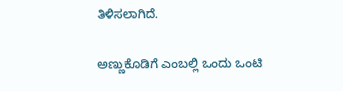ತಿಳಿಸಲಾಗಿದೆ.

ಅಣ್ಣುಕೊಡಿಗೆ ಎಂಬಲ್ಲಿ ಒಂದು ಒಂಟಿ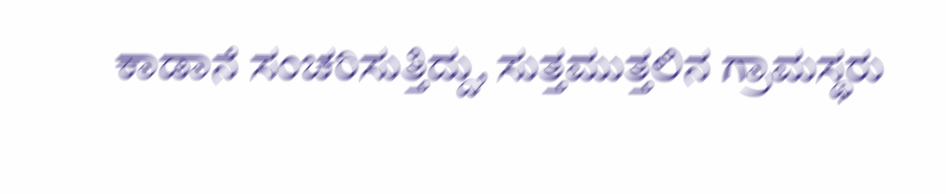ಕಾಡಾನೆ ಸಂಚರಿಸುತ್ತಿದ್ದು, ಸುತ್ತಮುತ್ತಲಿನ ಗ್ರಾಮಸ್ಥರು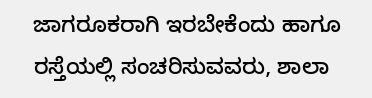ಜಾಗರೂಕರಾಗಿ ಇರಬೇಕೆಂದು ಹಾಗೂ ರಸ್ತೆಯಲ್ಲಿ ಸಂಚರಿಸುವವರು, ಶಾಲಾ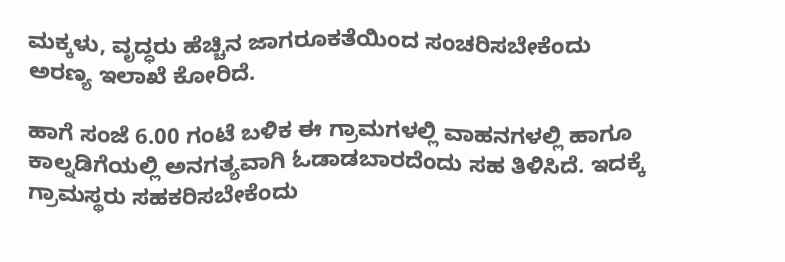ಮಕ್ಕಳು, ವೃದ್ಧರು ಹೆಚ್ಚಿನ ಜಾಗರೂಕತೆಯಿಂದ ಸಂಚರಿಸಬೇಕೆಂದು ಅರಣ್ಯ ಇಲಾಖೆ ಕೋರಿದೆ.

ಹಾಗೆ ಸಂಜೆ 6.00 ಗಂಟೆ ಬಳಿಕ ಈ ಗ್ರಾಮಗಳಲ್ಲಿ ವಾಹನಗಳಲ್ಲಿ ಹಾಗೂ ಕಾಲ್ನಡಿಗೆಯಲ್ಲಿ ಅನಗತ್ಯವಾಗಿ ಓಡಾಡಬಾರದೆಂದು ಸಹ ತಿಳಿಸಿದೆ. ಇದಕ್ಕೆ ಗ್ರಾಮಸ್ಥರು ಸಹಕರಿಸಬೇಕೆಂದು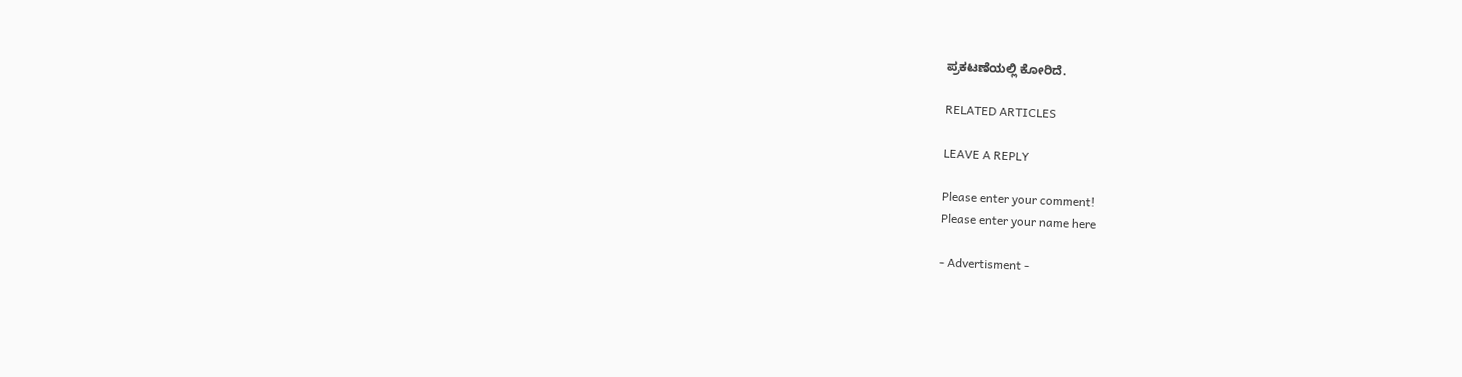ಪ್ರಕಟಣೆಯಲ್ಲಿ ಕೋರಿದೆ.

RELATED ARTICLES

LEAVE A REPLY

Please enter your comment!
Please enter your name here

- Advertisment -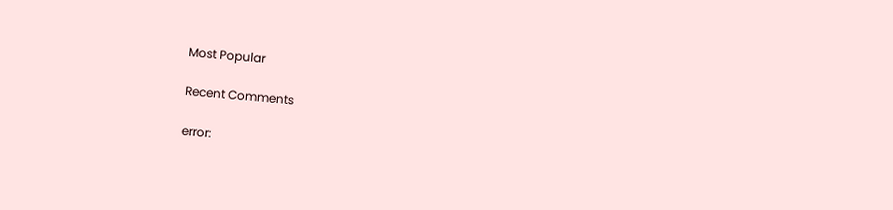Most Popular

Recent Comments

error: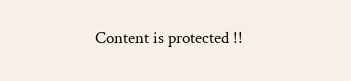Content is protected !!